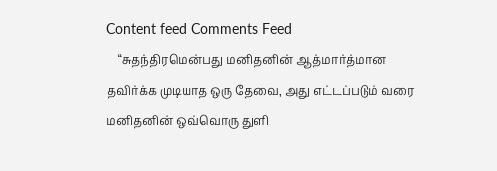Content feed Comments Feed
    “சுதந்திரமென்பது மனிதனின் ஆத்மார்த்மான தவிர்க்க முடியாத ஒரு தேவை, அது எட்டப்படும் வரை மனிதனின் ஒவ்வொரு துளி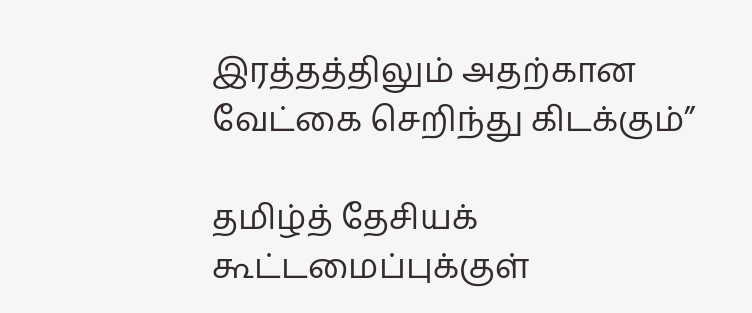இரத்தத்திலும் அதற்கான வேட்கை செறிந்து கிடக்கும்”

தமிழ்த் தேசியக் கூட்டமைப்புக்குள்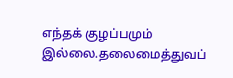எந்தக் குழப்பமும் இல்லை.தலைமைத்துவப்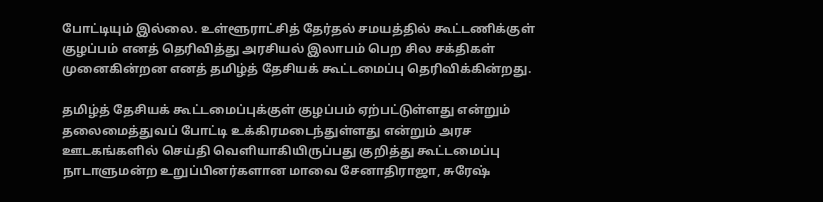போட்டியும் இல்லை. உள்ளூராட்சித் தேர்தல் சமயத்தில் கூட்டணிக்குள் குழப்பம் எனத் தெரிவித்து அரசியல் இலாபம் பெற சில சக்திகள் முனைகின்றன எனத் தமிழ்த் தேசியக் கூட்டமைப்பு தெரிவிக்கின்றது.

தமிழ்த் தேசியக் கூட்டமைப்புக்குள் குழப்பம் ஏற்பட்டுள்ளது என்றும் தலைமைத்துவப் போட்டி உக்கிரமடைந்துள்ளது என்றும் அரச ஊடகங்களில் செய்தி வெளியாகியிருப்பது குறித்து கூட்டமைப்பு நாடாளுமன்ற உறுப்பினர்களான மாவை சேனாதிராஜா, சுரேஷ்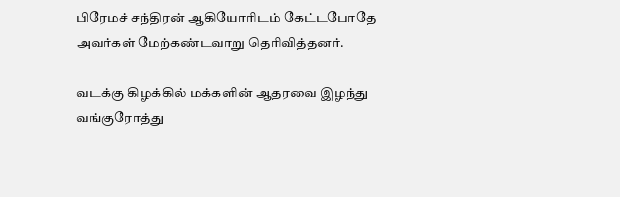பிரேமச் சந்திரன் ஆகியோரிடம் கேட்டபோதே அவர்கள் மேற்கண்டவாறு தெரிவித்தனர்.

வடக்கு கிழக்கில் மக்களின் ஆதரவை இழந்து வங்குரோத்து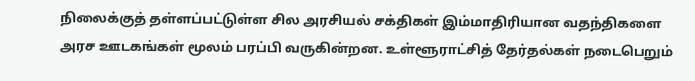நிலைக்குத் தள்ளப்பட்டுள்ள சில அரசியல் சக்திகள் இம்மாதிரியான வதந்திகளை அரச ஊடகங்கள் மூலம் பரப்பி வருகின்றன. உள்ளூராட்சித் தேர்தல்கள் நடைபெறும்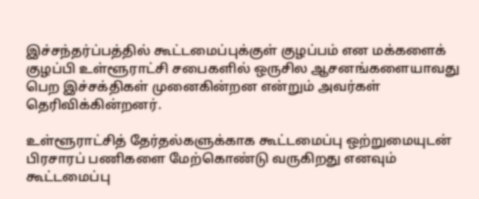இச்சந்தர்ப்பத்தில் கூட்டமைப்புக்குள் குழப்பம் என மக்களைக் குழப்பி உள்ளூராட்சி சபைகளில் ஒருசில ஆசனங்களையாவது பெற இச்சக்திகள் முனைகின்றன என்றும் அவர்கள் தெரிவிக்கின்றனர்.

உள்ளூராட்சித் தேர்தல்களுக்காக கூட்டமைப்பு ஒற்றுமையுடன் பிரசாரப் பணிகளை மேற்கொண்டு வருகிறது எனவும் கூட்டமைப்பு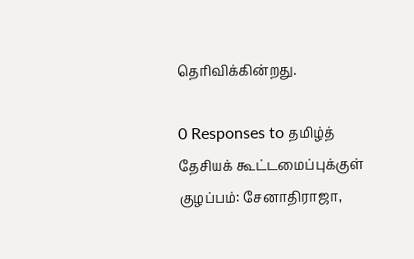தெரிவிக்கின்றது.

0 Responses to தமிழ்த் தேசியக் கூட்டமைப்புக்குள் குழப்பம்: சேனாதிராஜா,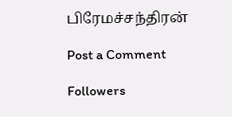பிரேமச்சந்திரன்

Post a Comment

Followers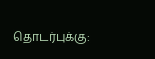தொடர்புக்கு: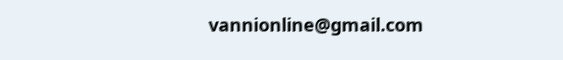vannionline@gmail.com